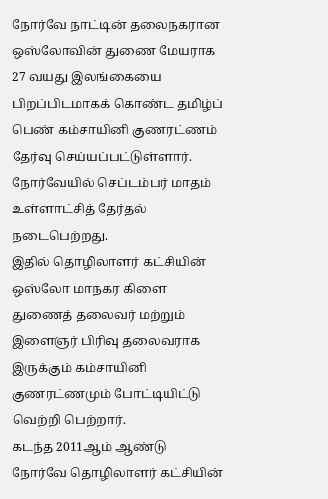நோர்வே நாட்டின் தலைநகரான ஒஸ்லோவின் துணை மேயராக 27 வயது இலங்கையை பிறப்பிடமாகக் கொண்ட தமிழ்ப் பெண் கம்சாயினி குணரட்ணம் தேர்வு செய்யப்பட்டுள்ளார். நோர்வேயில் செப்டம்பர் மாதம் உள்ளாட்சித் தேர்தல் நடைபெற்றது.
இதில் தொழிலாளர் கட்சியின் ஒஸ்லோ மாநகர கிளை துணைத் தலைவர் மற்றும் இளைஞர் பிரிவு தலைவராக இருக்கும் கம்சாயினி குணரட்ணமும் போட்டியிட்டு வெற்றி பெற்றார்.
கடந்த 2011ஆம் ஆண்டு நோர்வே தொழிலாளர் கட்சியின்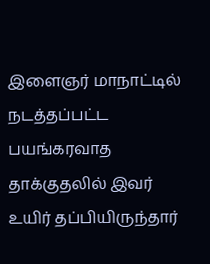இளைஞர் மாநாட்டில் நடத்தப்பட்ட பயங்கரவாத தாக்குதலில் இவர் உயிர் தப்பியிருந்தார்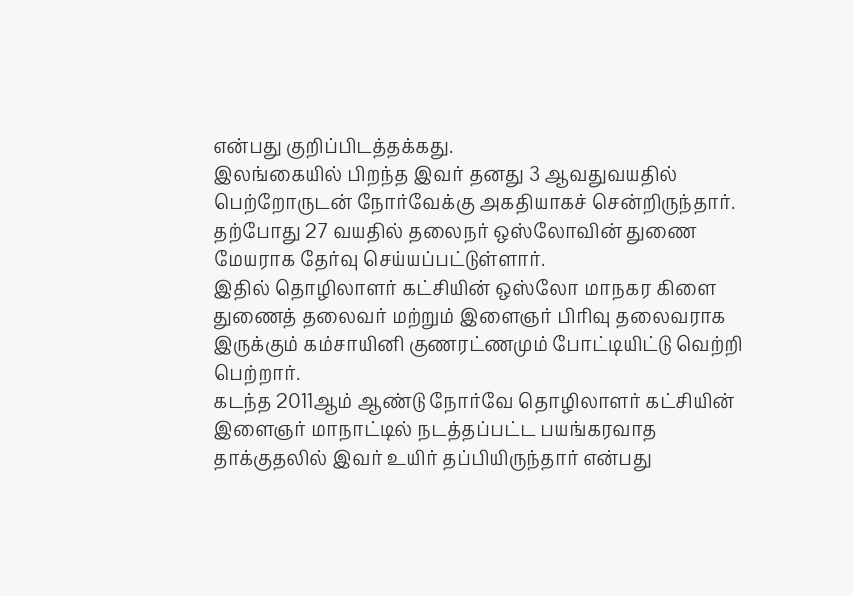என்பது குறிப்பிடத்தக்கது.
இலங்கையில் பிறந்த இவர் தனது 3 ஆவதுவயதில் பெற்றோருடன் நோர்வேக்கு அகதியாகச் சென்றிருந்தார். தற்போது 27 வயதில் தலைநர் ஒஸ்லோவின் துணை மேயராக தேர்வு செய்யப்பட்டுள்ளார்.
இதில் தொழிலாளர் கட்சியின் ஒஸ்லோ மாநகர கிளை துணைத் தலைவர் மற்றும் இளைஞர் பிரிவு தலைவராக இருக்கும் கம்சாயினி குணரட்ணமும் போட்டியிட்டு வெற்றி பெற்றார்.
கடந்த 2011ஆம் ஆண்டு நோர்வே தொழிலாளர் கட்சியின் இளைஞர் மாநாட்டில் நடத்தப்பட்ட பயங்கரவாத தாக்குதலில் இவர் உயிர் தப்பியிருந்தார் என்பது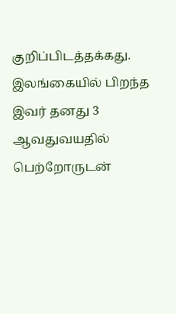குறிப்பிடத்தக்கது.
இலங்கையில் பிறந்த இவர் தனது 3 ஆவதுவயதில் பெற்றோருடன்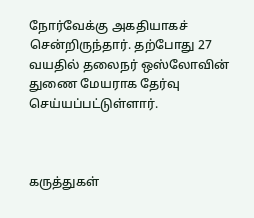நோர்வேக்கு அகதியாகச் சென்றிருந்தார். தற்போது 27 வயதில் தலைநர் ஒஸ்லோவின் துணை மேயராக தேர்வு செய்யப்பட்டுள்ளார்.



கருத்துகள்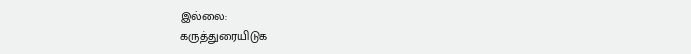இல்லை:
கருத்துரையிடுக